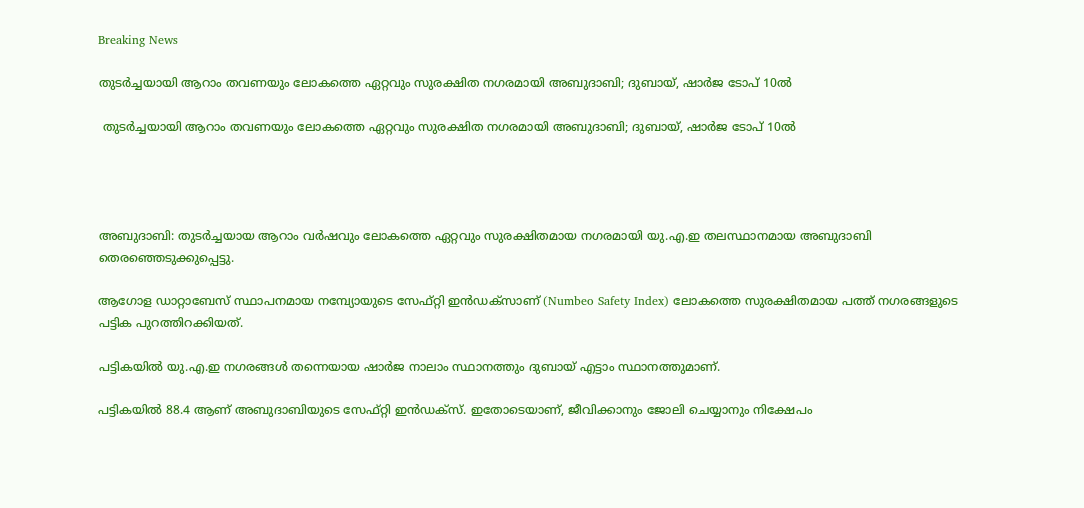Breaking News

തുടര്‍ച്ചയായി ആറാം തവണയും ലോകത്തെ ഏറ്റവും സുരക്ഷിത നഗരമായി അബുദാബി; ദുബായ്, ഷാര്‍ജ ടോപ് 10ല്‍

 തുടര്‍ച്ചയായി ആറാം തവണയും ലോകത്തെ ഏറ്റവും സുരക്ഷിത നഗരമായി അബുദാബി; ദുബായ്, ഷാര്‍ജ ടോപ് 10ല്‍




അബുദാബി: തുടര്‍ച്ചയായ ആറാം വര്‍ഷവും ലോകത്തെ ഏറ്റവും സുരക്ഷിതമായ നഗരമായി യു.എ.ഇ തലസ്ഥാനമായ അബുദാബി തെരഞ്ഞെടുക്കുപ്പെട്ടു.

ആഗോള ഡാറ്റാബേസ് സ്ഥാപനമായ നമ്പ്യോയുടെ സേഫ്റ്റി ഇന്‍ഡക്‌സാണ് (Numbeo Safety Index) ലോകത്തെ സുരക്ഷിതമായ പത്ത് നഗരങ്ങളുടെ പട്ടിക പുറത്തിറക്കിയത്.

പട്ടികയില്‍ യു.എ.ഇ നഗരങ്ങള്‍ തന്നെയായ ഷാര്‍ജ നാലാം സ്ഥാനത്തും ദുബായ് എട്ടാം സ്ഥാനത്തുമാണ്.

പട്ടികയില്‍ 88.4 ആണ് അബുദാബിയുടെ സേഫ്റ്റി ഇന്‍ഡക്‌സ്. ഇതോടെയാണ്, ജീവിക്കാനും ജോലി ചെയ്യാനും നിക്ഷേപം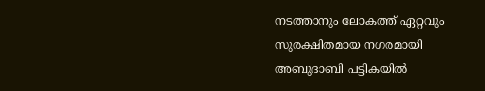നടത്താനും ലോകത്ത് ഏറ്റവും സുരക്ഷിതമായ നഗരമായി അബുദാബി പട്ടികയില്‍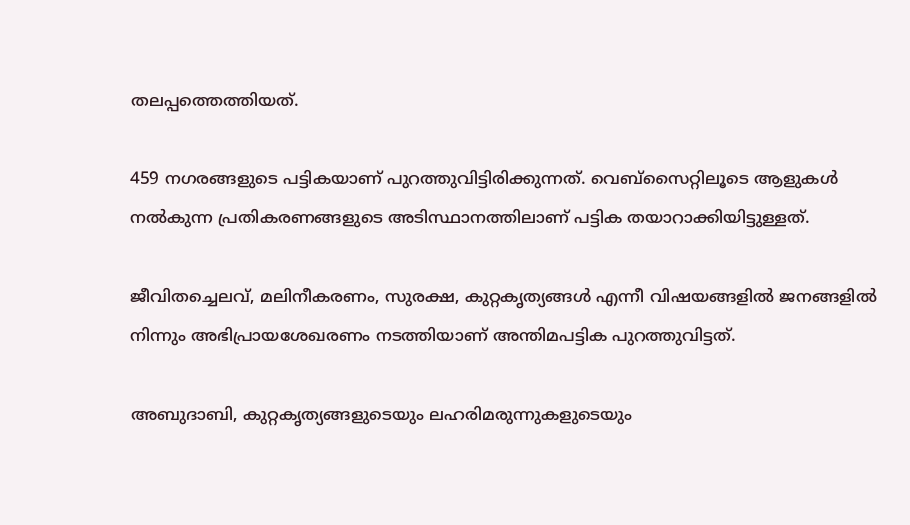തലപ്പത്തെത്തിയത്.

459 നഗരങ്ങളുടെ പട്ടികയാണ് പുറത്തുവിട്ടിരിക്കുന്നത്. വെബ്‌സൈറ്റിലൂടെ ആളുകള്‍ നല്‍കുന്ന പ്രതികരണങ്ങളുടെ അടിസ്ഥാനത്തിലാണ് പട്ടിക തയാറാക്കിയിട്ടുള്ളത്.

ജീവിതച്ചെലവ്, മലിനീകരണം, സുരക്ഷ, കുറ്റകൃത്യങ്ങള്‍ എന്നീ വിഷയങ്ങളില്‍ ജനങ്ങളില്‍ നിന്നും അഭിപ്രായശേഖരണം നടത്തിയാണ് അന്തിമപട്ടിക പുറത്തുവിട്ടത്.

അബുദാബി, കുറ്റകൃത്യങ്ങളുടെയും ലഹരിമരുന്നുകളുടെയും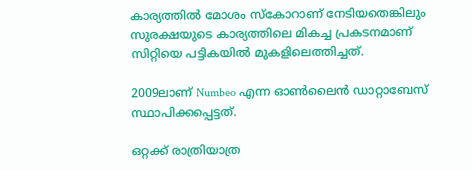കാര്യത്തില്‍ മോശം സ്‌കോറാണ് നേടിയതെങ്കിലും സുരക്ഷയുടെ കാര്യത്തിലെ മികച്ച പ്രകടനമാണ് സിറ്റിയെ പട്ടികയില്‍ മുകളിലെത്തിച്ചത്.

2009ലാണ് Numbeo എന്ന ഓണ്‍ലൈന്‍ ഡാറ്റാബേസ് സ്ഥാപിക്കപ്പെട്ടത്.

ഒറ്റക്ക് രാത്രിയാത്ര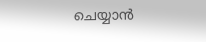ചെയ്യാന്‍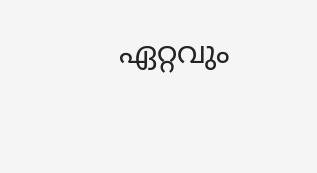ഏറ്റവും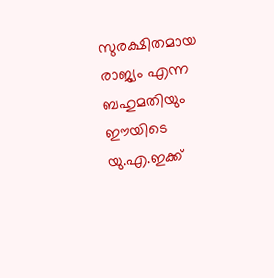സുരക്ഷിതമായ രാജ്യം എന്ന ബഹുമതിയും ഈയിടെ യു.എ.ഇക്ക്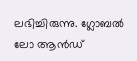ലഭിച്ചിരുന്നു. ഗ്ലോബല്‍ ലോ ആന്‍ഡ്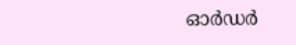ഓര്‍ഡര്‍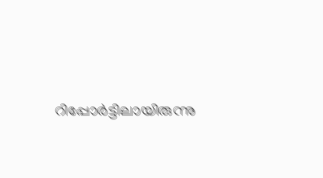റിപ്പോര്‍ട്ടിലായിരുന്നു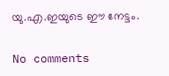യു.എ.ഇയുടെ ഈ നേട്ടം.

No comments